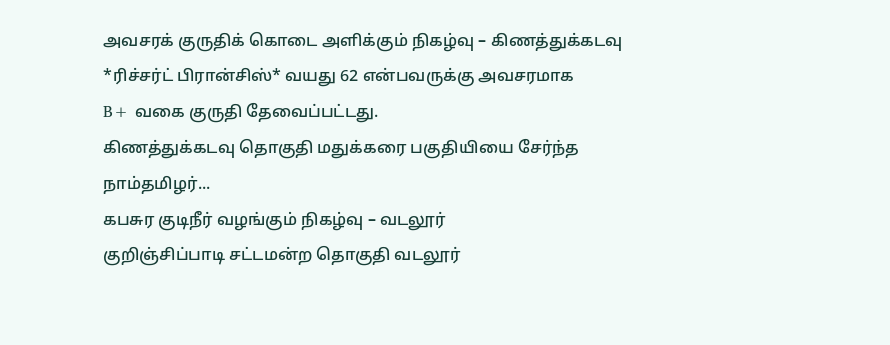அவசரக் குருதிக் கொடை அளிக்கும் நிகழ்வு – கிணத்துக்கடவு
*ரிச்சர்ட் பிரான்சிஸ்* வயது 62 என்பவருக்கு அவசரமாக
B+ வகை குருதி தேவைப்பட்டது.
கிணத்துக்கடவு தொகுதி மதுக்கரை பகுதியியை சேர்ந்த நாம்தமிழர்...
கபசுர குடிநீர் வழங்கும் நிகழ்வு – வடலூர்
குறிஞ்சிப்பாடி சட்டமன்ற தொகுதி வடலூர்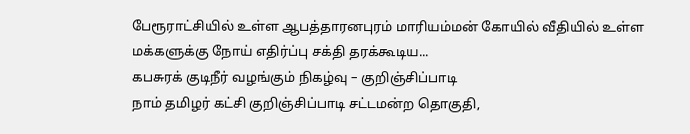பேரூராட்சியில் உள்ள ஆபத்தாரனபுரம் மாரியம்மன் கோயில் வீதியில் உள்ள மக்களுக்கு நோய் எதிர்ப்பு சக்தி தரக்கூடிய...
கபசுரக் குடிநீர் வழங்கும் நிகழ்வு – குறிஞ்சிப்பாடி
நாம் தமிழர் கட்சி குறிஞ்சிப்பாடி சட்டமன்ற தொகுதி,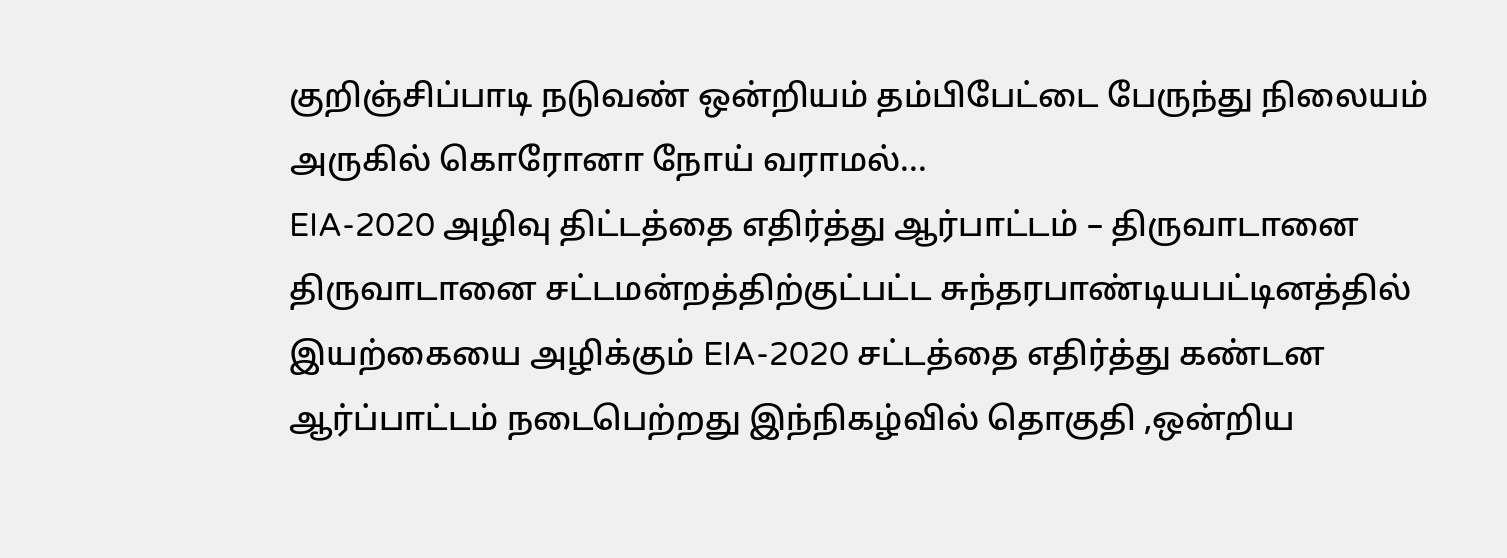குறிஞ்சிப்பாடி நடுவண் ஒன்றியம் தம்பிபேட்டை பேருந்து நிலையம் அருகில் கொரோனா நோய் வராமல்...
EIA-2020 அழிவு திட்டத்தை எதிர்த்து ஆர்பாட்டம் – திருவாடானை
திருவாடானை சட்டமன்றத்திற்குட்பட்ட சுந்தரபாண்டியபட்டினத்தில் இயற்கையை அழிக்கும் EIA-2020 சட்டத்தை எதிர்த்து கண்டன ஆர்ப்பாட்டம் நடைபெற்றது இந்நிகழ்வில் தொகுதி ,ஒன்றிய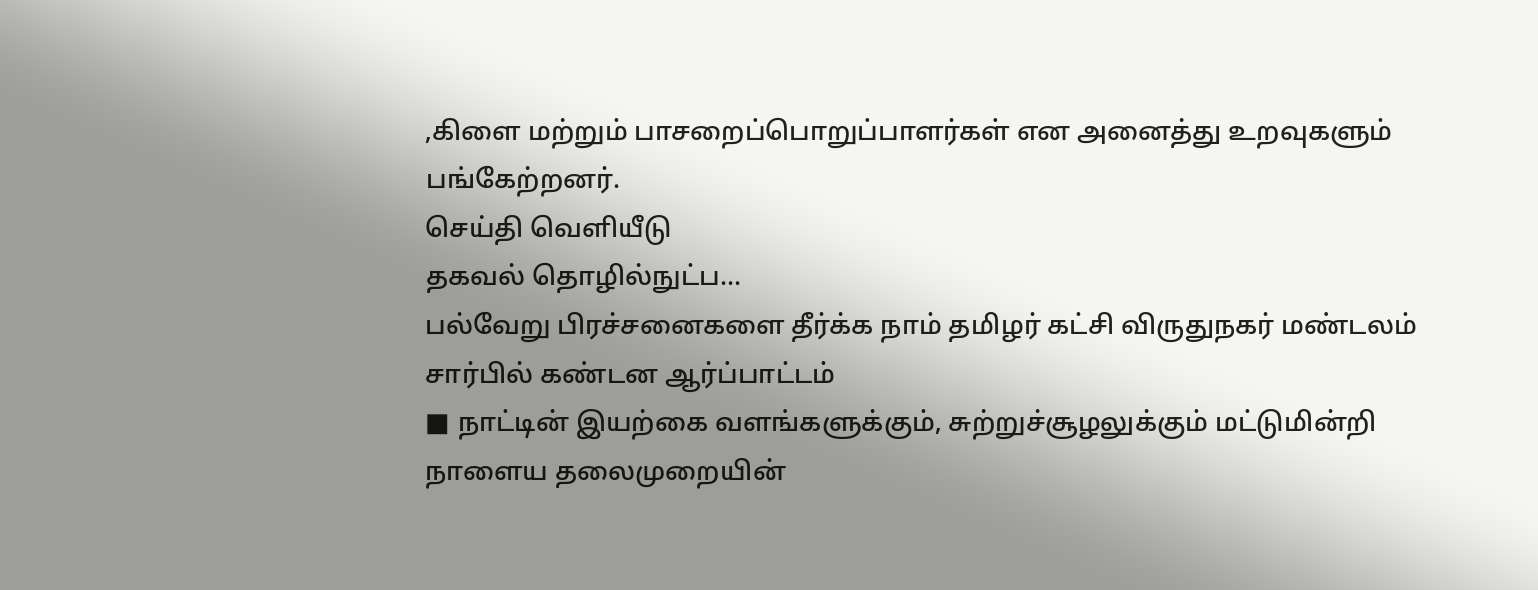,கிளை மற்றும் பாசறைப்பொறுப்பாளர்கள் என அனைத்து உறவுகளும் பங்கேற்றனர்.
செய்தி வெளியீடு
தகவல் தொழில்நுட்ப...
பல்வேறு பிரச்சனைகளை தீர்க்க நாம் தமிழர் கட்சி விருதுநகர் மண்டலம் சார்பில் கண்டன ஆர்ப்பாட்டம்
■ நாட்டின் இயற்கை வளங்களுக்கும், சுற்றுச்சூழலுக்கும் மட்டுமின்றி நாளைய தலைமுறையின்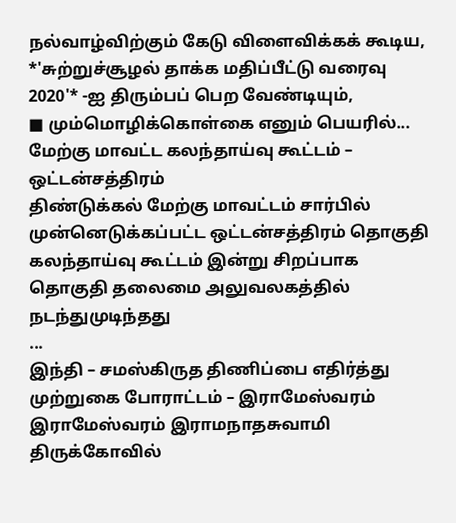நல்வாழ்விற்கும் கேடு விளைவிக்கக் கூடிய, *'சுற்றுச்சூழல் தாக்க மதிப்பீட்டு வரைவு 2020'* -ஐ திரும்பப் பெற வேண்டியும்,
■ மும்மொழிக்கொள்கை எனும் பெயரில்...
மேற்கு மாவட்ட கலந்தாய்வு கூட்டம் – ஒட்டன்சத்திரம்
திண்டுக்கல் மேற்கு மாவட்டம் சார்பில் முன்னெடுக்கப்பட்ட ஒட்டன்சத்திரம் தொகுதி கலந்தாய்வு கூட்டம் இன்று சிறப்பாக தொகுதி தலைமை அலுவலகத்தில் நடந்துமுடிந்தது
...
இந்தி – சமஸ்கிருத திணிப்பை எதிர்த்து முற்றுகை போராட்டம் – இராமேஸ்வரம்
இராமேஸ்வரம் இராமநாதசுவாமி திருக்கோவில்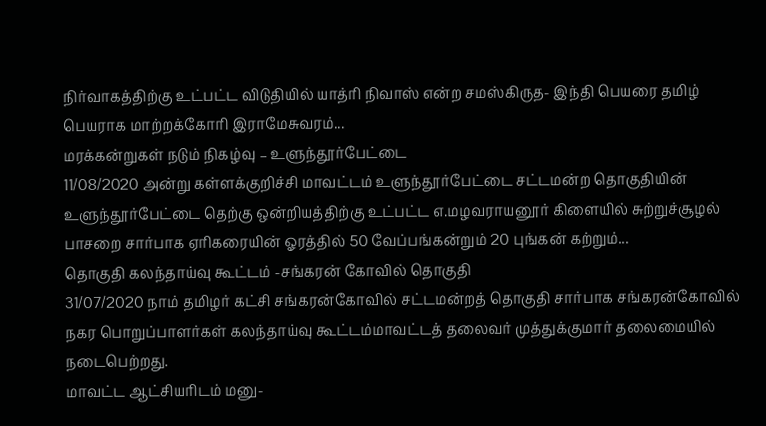நிர்வாகத்திற்கு உட்பட்ட விடுதியில் யாத்ரி நிவாஸ் என்ற சமஸ்கிருத- இந்தி பெயரை தமிழ் பெயராக மாற்றக்கோரி இராமேசுவரம்...
மரக்கன்றுகள் நடும் நிகழ்வு – உளுந்தூர்பேட்டை
11/08/2020 அன்று கள்ளக்குறிச்சி மாவட்டம் உளுந்தூர்பேட்டை சட்டமன்ற தொகுதியின் உளுந்தூர்பேட்டை தெற்கு ஒன்றியத்திற்கு உட்பட்ட எ.மழவராயனூர் கிளையில் சுற்றுச்சூழல் பாசறை சார்பாக ஏரிகரையின் ஓரத்தில் 50 வேப்பங்கன்றும் 20 புங்கன் கற்றும்...
தொகுதி கலந்தாய்வு கூட்டம் -சங்கரன் கோவில் தொகுதி
31/07/2020 நாம் தமிழர் கட்சி சங்கரன்கோவில் சட்டமன்றத் தொகுதி சார்பாக சங்கரன்கோவில் நகர பொறுப்பாளர்கள் கலந்தாய்வு கூட்டம்மாவட்டத் தலைவர் முத்துக்குமார் தலைமையில் நடைபெற்றது.
மாவட்ட ஆட்சியரிடம் மனு-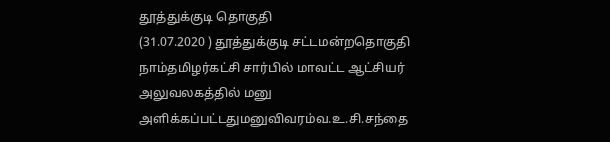தூத்துக்குடி தொகுதி
(31.07.2020 ) தூத்துக்குடி சட்டமன்றதொகுதி நாம்தமிழர்கட்சி சார்பில் மாவட்ட ஆட்சியர் அலுவலகத்தில் மனு அளிக்கப்பட்டதுமனுவிவரம்வ.உ.சி.சந்தை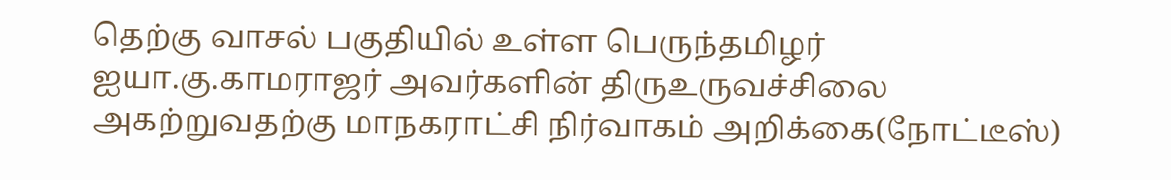தெற்கு வாசல் பகுதியில் உள்ள பெருந்தமிழர் ஐயா.கு.காமராஜர் அவர்களின் திருஉருவச்சிலை அகற்றுவதற்கு மாநகராட்சி நிர்வாகம் அறிக்கை(நோட்டீஸ்)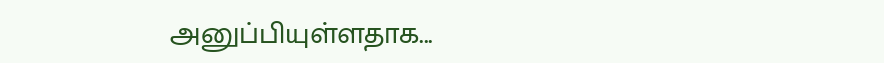அனுப்பியுள்ளதாக...